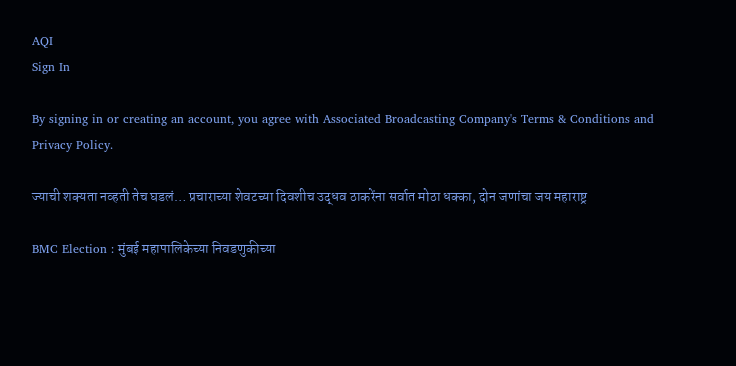AQI
Sign In

By signing in or creating an account, you agree with Associated Broadcasting Company's Terms & Conditions and Privacy Policy.

ज्याची शक्यता नव्हती तेच घडलं… प्रचाराच्या शेवटच्या दिवशीच उद्धव ठाकरेंना सर्वात मोठा धक्का, दोन जणांचा जय महाराष्ट्र

BMC Election : मुंबई महापालिकेच्या निवडणुकीच्या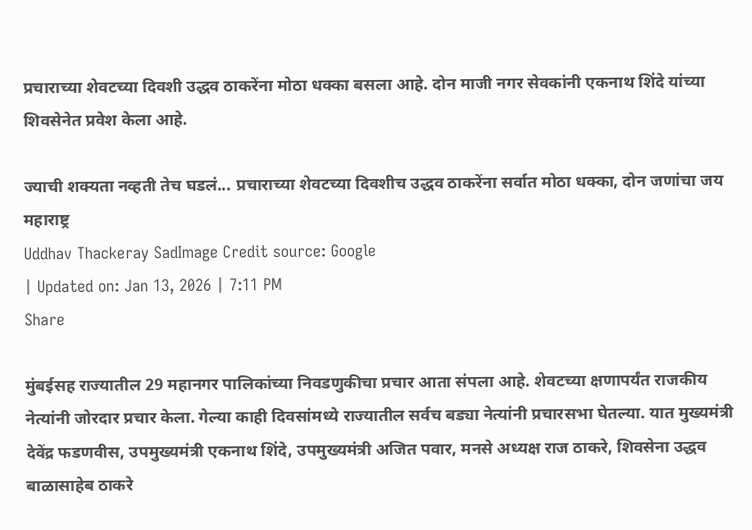प्रचाराच्या शेवटच्या दिवशी उद्धव ठाकरेंना मोठा धक्का बसला आहे. दोन माजी नगर सेवकांनी एकनाथ शिंदे यांच्या शिवसेनेत प्रवेश केला आहे.

ज्याची शक्यता नव्हती तेच घडलं... प्रचाराच्या शेवटच्या दिवशीच उद्धव ठाकरेंना सर्वात मोठा धक्का, दोन जणांचा जय महाराष्ट्र
Uddhav Thackeray SadImage Credit source: Google
| Updated on: Jan 13, 2026 | 7:11 PM
Share

मुंबईसह राज्यातील 29 महानगर पालिकांच्या निवडणुकीचा प्रचार आता संपला आहे. शेवटच्या क्षणापर्यंत राजकीय नेत्यांनी जोरदार प्रचार केला. गेल्या काही दिवसांमध्ये राज्यातील सर्वच बड्या नेत्यांनी प्रचारसभा घेतल्या. यात मुख्यमंत्री देवेंद्र फडणवीस, उपमुख्यमंत्री एकनाथ शिंदे, उपमुख्यमंत्री अजित पवार, मनसे अध्यक्ष राज ठाकरे, शिवसेना उद्धव बाळासाहेब ठाकरे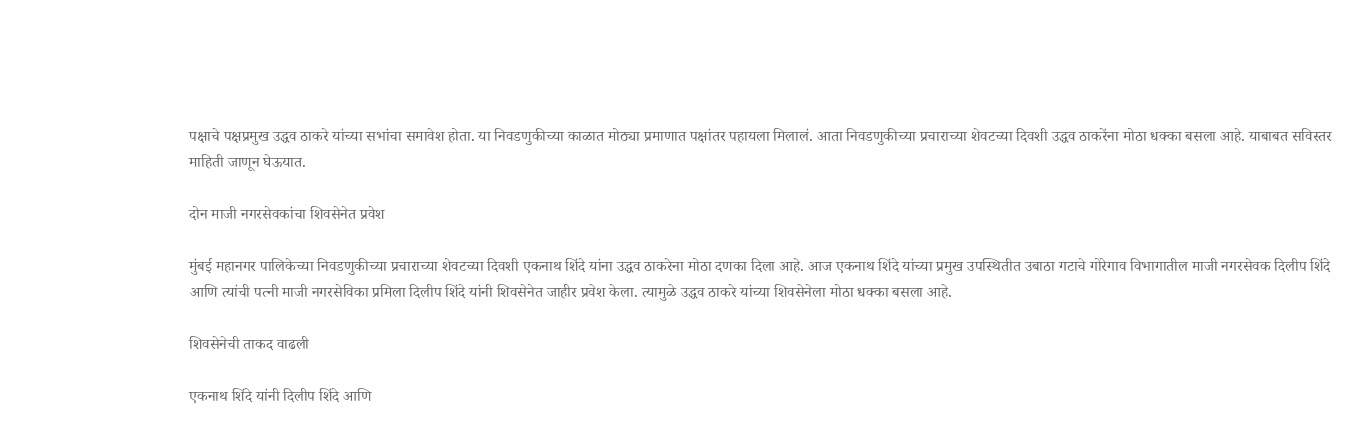पक्षाचे पक्षप्रमुख उद्धव ठाकरे यांच्या सभांचा समावेश होता. या निवडणुकीच्या काळात मोठ्या प्रमाणात पक्षांतर पहायला मिलालं. आता निवडणुकीच्या प्रचाराच्या शेवटच्या दिवशी उद्धव ठाकरेंना मोठा धक्का बसला आहे. याबाबत सविस्तर माहिती जाणून घेऊयात.

दोन माजी नगरसेवकांचा शिवसेनेत प्रवेश

मुंबई महानगर पालिकेच्या निवडणुकीच्या प्रचाराच्या शेवटच्या दिवशी एकनाथ शिंदे यांना उद्धव ठाकरेना मोठा दणका दिला आहे. आज एकनाथ शिंदे यांच्या प्रमुख उपस्थितीत उबाठा गटाचे गोरेगाव विभागातील माजी नगरसेवक दिलीप शिंदे आणि त्यांची पत्नी माजी नगरसेविका प्रमिला दिलीप शिंदे यांनी शिवसेनेत जाहीर प्रवेश केला. त्यामुळे उद्धव ठाकरे यांच्या शिवसेनेला मोठा धक्का बसला आहे.

शिवसेनेची ताकद वाढली

एकनाथ शिंदे यांनी दिलीप शिंदे आणि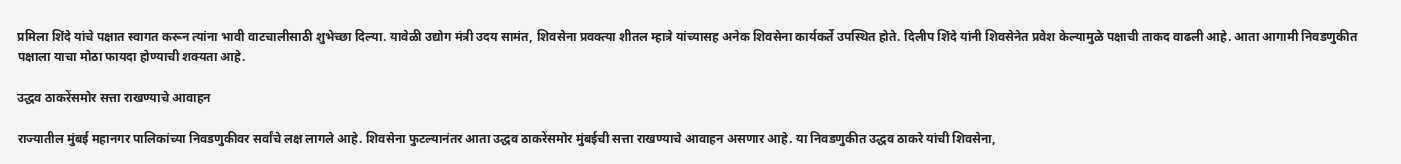प्रमिला शिंदे यांचे पक्षात स्वागत करून त्यांना भावी वाटचालीसाठी शुभेच्छा दिल्या. यावेळी उद्योग मंत्री उदय सामंत, शिवसेना प्रवक्त्या शीतल म्हात्रे यांच्यासह अनेक शिवसेना कार्यकर्ते उपस्थित होते. दिलीप शिंदे यांनी शिवसेनेत प्रवेश केल्यामुळे पक्षाची ताकद वाढली आहे. आता आगामी निवडणुकीत पक्षाला याचा मोठा फायदा होण्याची शक्यता आहे.

उद्धव ठाकरेंसमोर सत्ता राखण्याचे आवाहन

राज्यातील मुंबई महानगर पालिकांच्या निवडणुकीवर सर्वांचे लक्ष लागले आहे. शिवसेना फुटल्यानंतर आता उद्धव ठाकरेंसमोर मुंबईची सत्ता राखण्याचे आवाहन असणार आहे. या निवडणुकीत उद्धव ठाकरे यांची शिवसेना,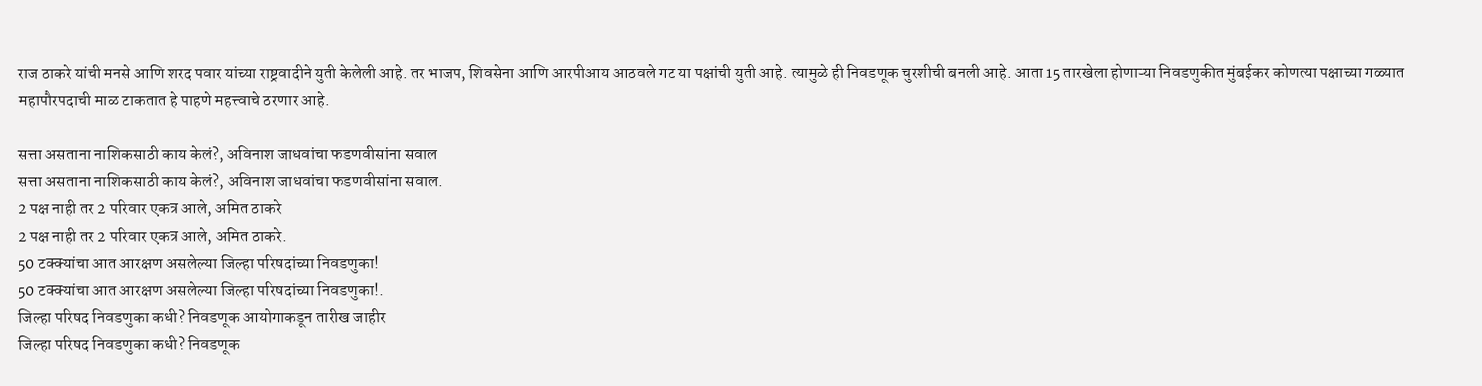राज ठाकरे यांची मनसे आणि शरद पवार यांच्या राष्ट्रवादीने युती केलेली आहे. तर भाजप, शिवसेना आणि आरपीआय आठवले गट या पक्षांची युती आहे. त्यामुळे ही निवडणूक चुरशीची बनली आहे. आता 15 तारखेला होणाऱ्या निवडणुकीत मुंबईकर कोणत्या पक्षाच्या गळ्यात महापौरपदाची माळ टाकतात हे पाहणे महत्त्वाचे ठरणार आहे.

सत्ता असताना नाशिकसाठी काय केलं?, अविनाश जाधवांचा फडणवीसांना सवाल
सत्ता असताना नाशिकसाठी काय केलं?, अविनाश जाधवांचा फडणवीसांना सवाल.
2 पक्ष नाही तर 2 परिवार एकत्र आले, अमित ठाकरे
2 पक्ष नाही तर 2 परिवार एकत्र आले, अमित ठाकरे.
50 टक्क्यांचा आत आरक्षण असलेल्या जिल्हा परिषदांच्या निवडणुका!
50 टक्क्यांचा आत आरक्षण असलेल्या जिल्हा परिषदांच्या निवडणुका!.
जिल्हा परिषद निवडणुका कधी? निवडणूक आयोगाकडून तारीख जाहीर
जिल्हा परिषद निवडणुका कधी? निवडणूक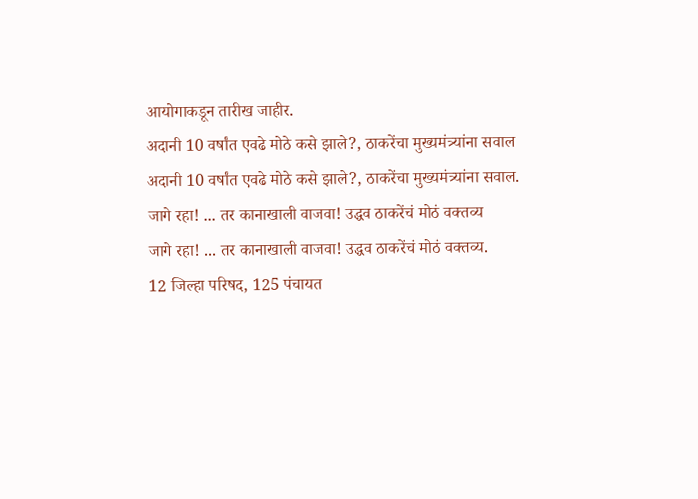आयोगाकडून तारीख जाहीर.
अदानी 10 वर्षांत एवढे मोठे कसे झाले?, ठाकरेंचा मुख्यमंत्र्यांना सवाल
अदानी 10 वर्षांत एवढे मोठे कसे झाले?, ठाकरेंचा मुख्यमंत्र्यांना सवाल.
जागे रहा! ... तर कानाखाली वाजवा! उद्धव ठाकरेंचं मोठं वक्तव्य
जागे रहा! ... तर कानाखाली वाजवा! उद्धव ठाकरेंचं मोठं वक्तव्य.
12 जिल्हा परिषद, 125 पंचायत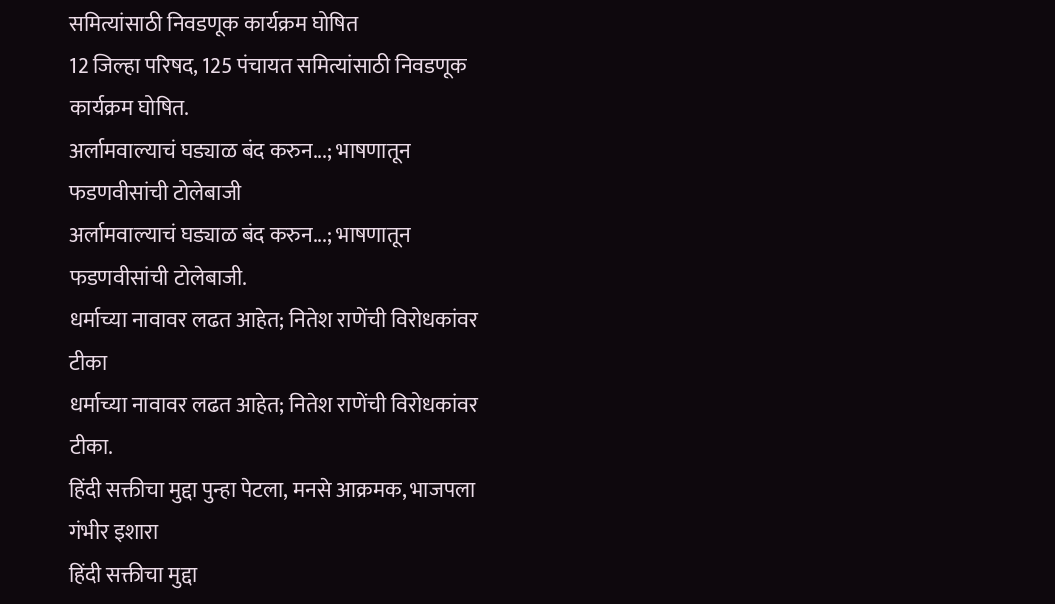समित्यांसाठी निवडणूक कार्यक्रम घोषित
12 जिल्हा परिषद, 125 पंचायत समित्यांसाठी निवडणूक कार्यक्रम घोषित.
अर्लामवाल्याचं घड्याळ बंद करुन...; भाषणातून फडणवीसांची टोलेबाजी
अर्लामवाल्याचं घड्याळ बंद करुन...; भाषणातून फडणवीसांची टोलेबाजी.
धर्माच्या नावावर लढत आहेत; नितेश राणेंची विरोधकांवर टीका
धर्माच्या नावावर लढत आहेत; नितेश राणेंची विरोधकांवर टीका.
हिंदी सक्तीचा मुद्दा पुन्हा पेटला, मनसे आक्रमक, भाजपला गंभीर इशारा
हिंदी सक्तीचा मुद्दा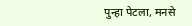पुन्हा पेटला, मनसे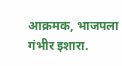आक्रमक, भाजपला गंभीर इशारा.